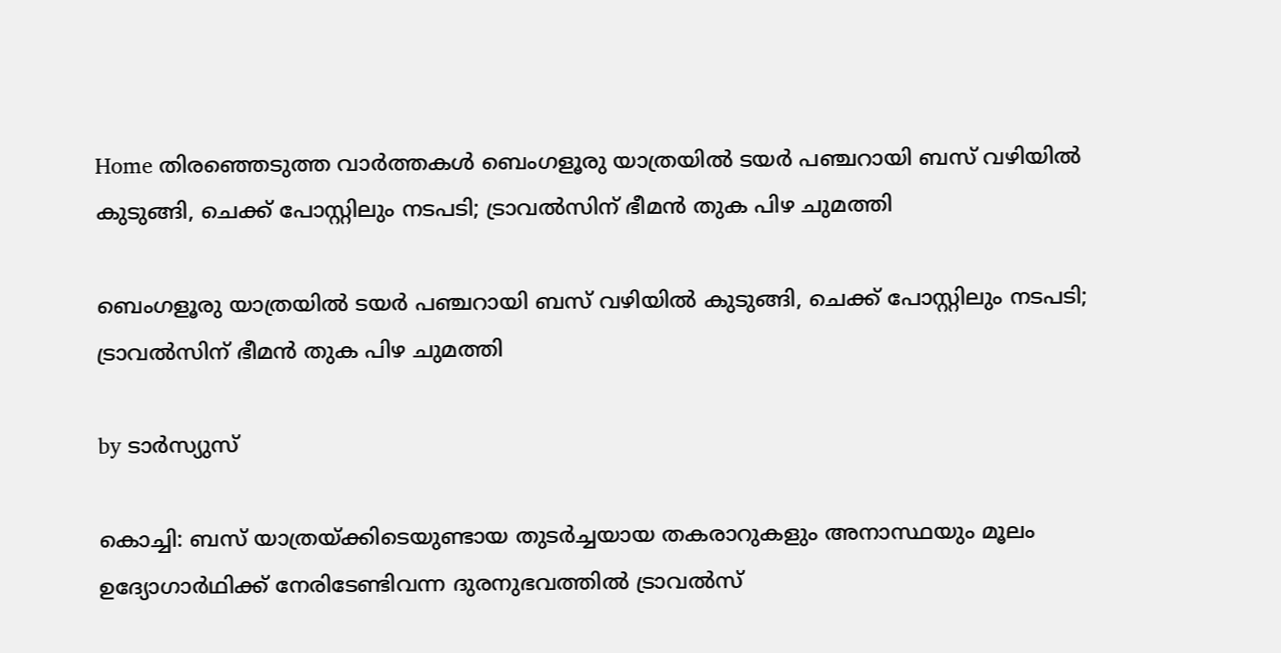Home തിരഞ്ഞെടുത്ത വാർത്തകൾ ബെംഗളൂരു യാത്രയില്‍ ടയര്‍ പഞ്ചറായി ബസ് വഴിയില്‍ കുടുങ്ങി, ചെക്ക് പോസ്റ്റിലും നടപടി; ട്രാവല്‍സിന് ഭീമൻ തുക പിഴ ചുമത്തി

ബെംഗളൂരു യാത്രയില്‍ ടയര്‍ പഞ്ചറായി ബസ് വഴിയില്‍ കുടുങ്ങി, ചെക്ക് പോസ്റ്റിലും നടപടി; ട്രാവല്‍സിന് ഭീമൻ തുക പിഴ ചുമത്തി

by ടാർസ്യുസ്

കൊച്ചി: ബസ് യാത്രയ്ക്കിടെയുണ്ടായ തുടർച്ചയായ തകരാറുകളും അനാസ്ഥയും മൂലം ഉദ്യോഗാർഥിക്ക് നേരിടേണ്ടിവന്ന ദുരനുഭവത്തില്‍ ട്രാവല്‍സ്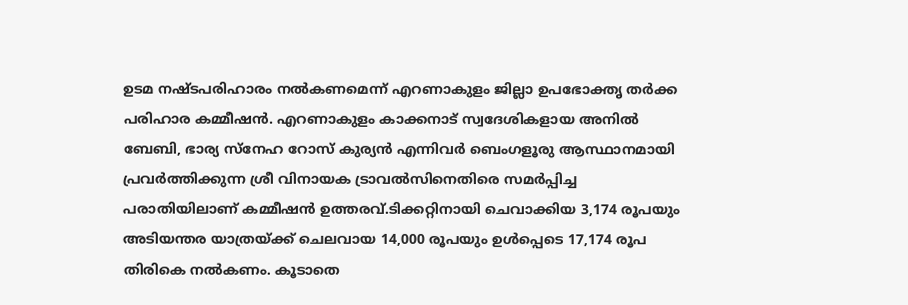ഉടമ നഷ്ടപരിഹാരം നല്‍കണമെന്ന് എറണാകുളം ജില്ലാ ഉപഭോക്തൃ തർക്ക പരിഹാര കമ്മീഷൻ. എറണാകുളം കാക്കനാട് സ്വദേശികളായ അനില്‍ ബേബി, ഭാര്യ സ്നേഹ റോസ് കുര്യൻ എന്നിവർ ബെംഗളൂരു ആസ്ഥാനമായി പ്രവർത്തിക്കുന്ന ശ്രീ വിനായക ട്രാവല്‍സിനെതിരെ സമർപ്പിച്ച പരാതിയിലാണ് കമ്മീഷൻ ഉത്തരവ്.ടിക്കറ്റിനായി ചെവാക്കിയ 3,174 രൂപയും അടിയന്തര യാത്രയ്ക്ക് ചെലവായ 14,000 രൂപയും ഉള്‍പ്പെടെ 17,174 രൂപ തിരികെ നല്‍കണം. കൂടാതെ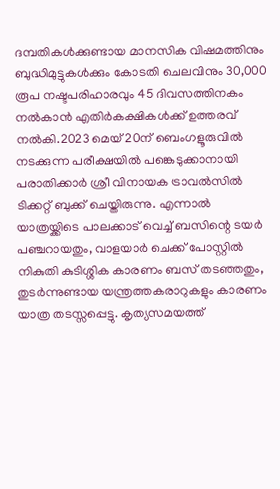ദമ്പതികള്‍ക്കുണ്ടായ മാനസിക വിഷമത്തിനും ബുദ്ധിമുട്ടുകള്‍ക്കും കോടതി ചെലവിനും 30,000 രൂപ നഷ്ടപരിഹാരവും 45 ദിവസത്തിനകം നല്‍കാൻ എതിർകക്ഷികള്‍ക്ക് ഉത്തരവ് നല്‍കി.2023 മെയ് 20ന് ബെംഗളൂരുവില്‍ നടക്കുന്ന പരീക്ഷയില്‍ പങ്കെടുക്കാനായി പരാതിക്കാർ ശ്രീ വിനായക ട്രാവല്‍സില്‍ ടിക്കറ്റ് ബുക്ക് ചെയ്തിരുന്നു. എന്നാല്‍ യാത്രയ്ക്കിടെ പാലക്കാട് വെച്ച്‌ ബസിന്റെ ടയർ പഞ്ചറായതും, വാളയാർ ചെക്ക് പോസ്റ്റില്‍ നികുതി കുടിശ്ശിക കാരണം ബസ് തടഞ്ഞതും, തുടർന്നുണ്ടായ യന്ത്രത്തകരാറുകളും കാരണം യാത്ര തടസ്സപ്പെട്ടു. കൃത്യസമയത്ത്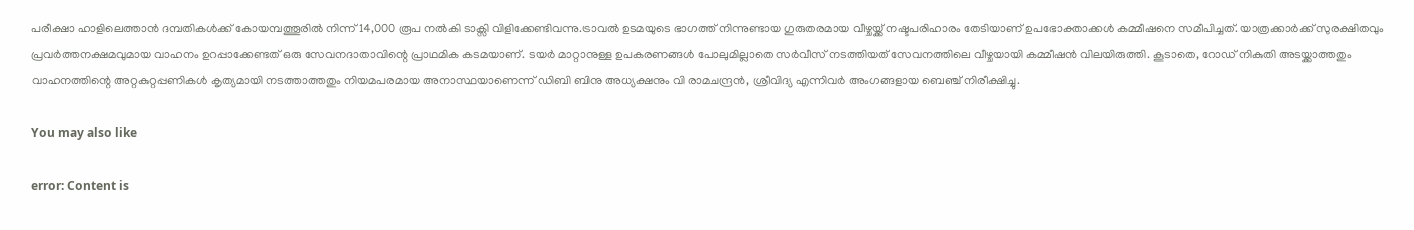പരീക്ഷാ ഹാളിലെത്താൻ ദമ്പതികള്‍ക്ക് കോയമ്പത്തൂരില്‍ നിന്ന് 14,000 രൂപ നല്‍കി ടാക്സി വിളിക്കേണ്ടിവന്നു.ട്രാവല്‍ ഉടമയുടെ ഭാഗത്ത് നിന്നുണ്ടായ ഗുരുതരമായ വീഴ്ചയ്ക്ക് നഷ്ടപരിഹാരം തേടിയാണ് ഉപഭോക്താക്കള്‍ കമ്മീഷനെ സമീപിച്ചത്. യാത്രക്കാർക്ക് സുരക്ഷിതവും പ്രവർത്തനക്ഷമവുമായ വാഹനം ഉറപ്പാക്കേണ്ടത് ഒരു സേവനദാതാവിന്റെ പ്രാഥമിക കടമയാണ്. ടയർ മാറ്റാനുള്ള ഉപകരണങ്ങള്‍ പോലുമില്ലാതെ സർവീസ് നടത്തിയത് സേവനത്തിലെ വീഴ്ചയായി കമ്മീഷൻ വിലയിരുത്തി. കൂടാതെ, റോഡ് നികുതി അടയ്ക്കാത്തതും വാഹനത്തിന്റെ അറ്റകുറ്റപ്പണികള്‍ കൃത്യമായി നടത്താത്തതും നിയമപരമായ അനാസ്ഥയാണെന്ന് ഡിബി ബിനു അധ്യക്ഷനും വി രാമചന്ദ്രൻ, ശ്രീവിദ്യ എന്നിവർ അംഗങ്ങളായ ബെഞ്ച് നിരീക്ഷിച്ചു.

You may also like

error: Content is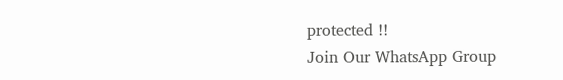protected !!
Join Our WhatsApp Group